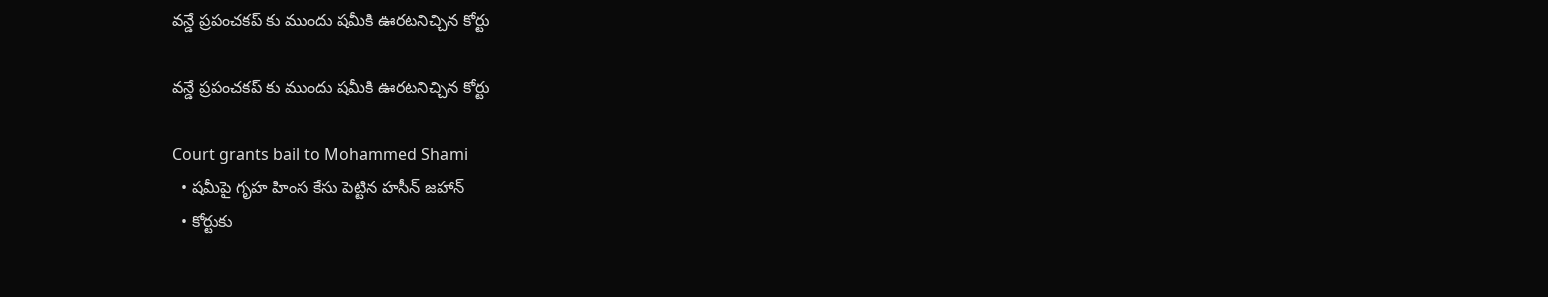వన్డే ప్రపంచకప్ కు ముందు షమీకి ఊరటనిచ్చిన కోర్టు

వన్డే ప్రపంచకప్ కు ముందు షమీకి ఊరటనిచ్చిన కోర్టు

Court grants bail to Mohammed Shami
  • షమీపై గృహ హింస కేసు పెట్టిన హసీన్ జహాన్
  • కోర్టుకు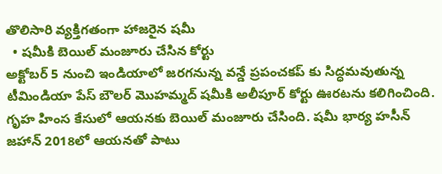తొలిసారి వ్యక్తిగతంగా హాజరైన షమీ
  • షమీకి బెయిల్ మంజూరు చేసిన కోర్టు
అక్టోబర్ 5 నుంచి ఇండియాలో జరగనున్న వన్డే ప్రపంచకప్ కు సిద్ధమవుతున్న టీమిండియా పేస్ బౌలర్ మొహమ్మద్ షమీకి అలీపూర్ కోర్టు ఊరటను కలిగించింది. గృహ హింస కేసులో ఆయనకు బెయిల్ మంజూరు చేసింది. షమీ భార్య హసీన్ జహాన్ 2018లో ఆయనతో పాటు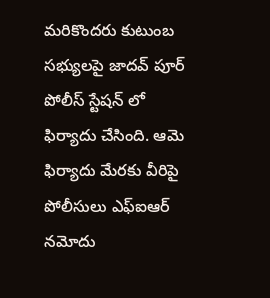మరికొందరు కుటుంబ సభ్యులపై జాదవ్ పూర్ పోలీస్ స్టేషన్ లో ఫిర్యాదు చేసింది. ఆమె ఫిర్యాదు మేరకు వీరిపై పోలీసులు ఎఫ్ఐఆర్ నమోదు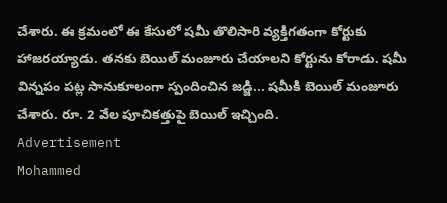చేశారు. ఈ క్రమంలో ఈ కేసులో షమీ తొలిసారి వ్యక్తిగతంగా కోర్టుకు హాజరయ్యాడు. తనకు బెయిల్ మంజూరు చేయాలని కోర్టును కోరాడు. షమీ విన్నపం పట్ల సానుకూలంగా స్పందించిన జడ్జి... షమీకి బెయిల్ మంజూరు చేశారు. రూ. 2 వేల పూచికత్తుపై బెయిల్ ఇచ్చింది.
Advertisement
Mohammed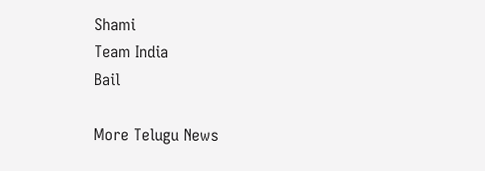Shami
Team India
Bail

More Telugu News